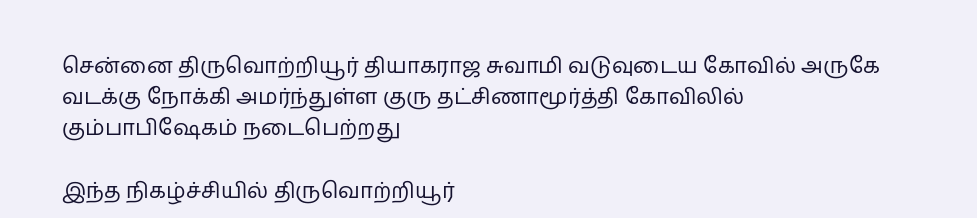சென்னை திருவொற்றியூர் தியாகராஜ சுவாமி வடுவுடைய கோவில் அருகே வடக்கு நோக்கி அமர்ந்துள்ள குரு தட்சிணாமூர்த்தி கோவிலில் கும்பாபிஷேகம் நடைபெற்றது

இந்த நிகழ்ச்சியில் திருவொற்றியூர்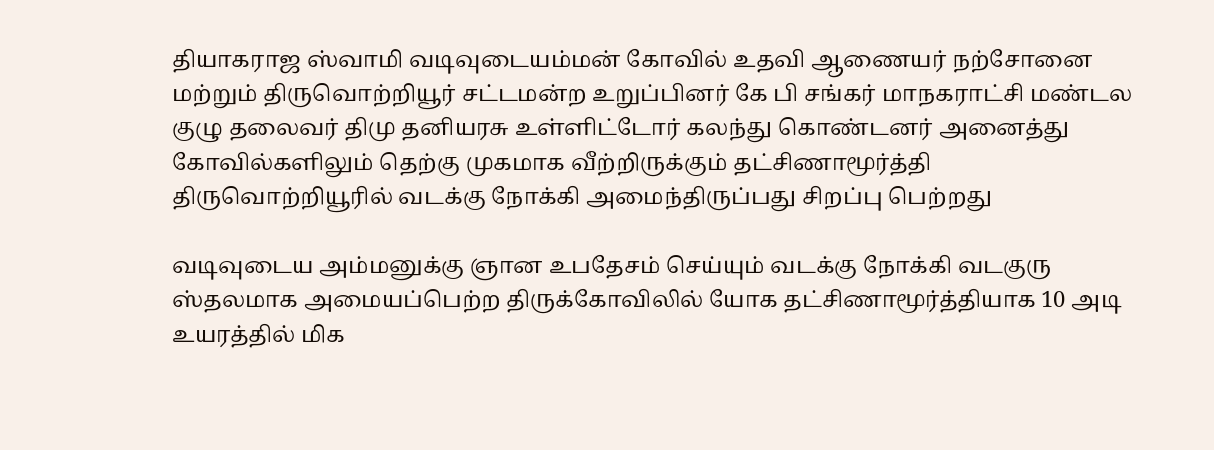தியாகராஜ ஸ்வாமி வடிவுடையம்மன் கோவில் உதவி ஆணையர் நற்சோனை மற்றும் திருவொற்றியூர் சட்டமன்ற உறுப்பினர் கே பி சங்கர் மாநகராட்சி மண்டல குழு தலைவர் திமு தனியரசு உள்ளிட்டோர் கலந்து கொண்டனர் அனைத்து கோவில்களிலும் தெற்கு முகமாக வீற்றிருக்கும் தட்சிணாமூர்த்தி திருவொற்றியூரில் வடக்கு நோக்கி அமைந்திருப்பது சிறப்பு பெற்றது

வடிவுடைய அம்மனுக்கு ஞான உபதேசம் செய்யும் வடக்கு நோக்கி வடகுரு ஸ்தலமாக அமையப்பெற்ற திருக்கோவிலில் யோக தட்சிணாமூர்த்தியாக 10 அடி உயரத்தில் மிக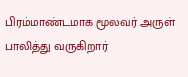பிரம்மாண்டமாக மூலவர் அருள் பாலித்து வருகிறார்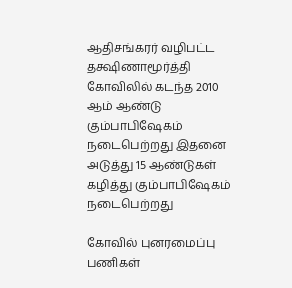ஆதிசங்கரர் வழிபட்ட தக்ஷிணாமூர்த்தி கோவிலில் கடந்த 2010 ஆம் ஆண்டு கும்பாபிஷேகம் நடைபெற்றது இதனை அடுத்து 15 ஆண்டுகள் கழித்து கும்பாபிஷேகம் நடைபெற்றது

கோவில் புனரமைப்பு பணிகள்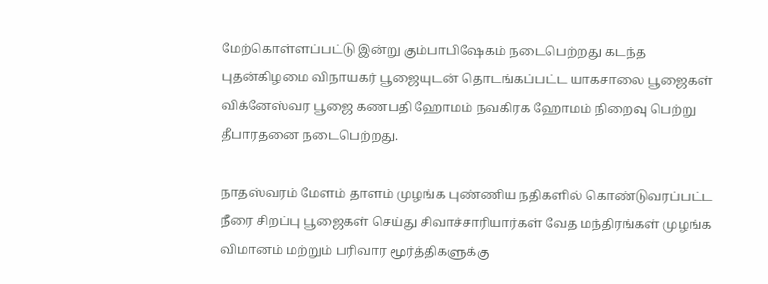மேற்கொள்ளப்பட்டு இன்று கும்பாபிஷேகம் நடைபெற்றது கடந்த புதன்கிழமை விநாயகர் பூஜையுடன் தொடங்கப்பட்ட யாகசாலை பூஜைகள் விக்னேஸ்வர பூஜை கணபதி ஹோமம் நவகிரக ஹோமம் நிறைவு பெற்று தீபாரதனை நடைபெற்றது.

நாதஸ்வரம் மேளம் தாளம் முழங்க புண்ணிய நதிகளில் கொண்டுவரப்பட்ட நீரை சிறப்பு பூஜைகள் செய்து சிவாச்சாரியார்கள் வேத மந்திரங்கள் முழங்க விமானம் மற்றும் பரிவார மூர்த்திகளுக்கு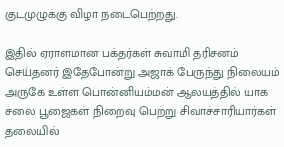குடமுழுக்கு விழா நடைபெற்றது.

இதில் ஏராளமான பக்தர்கள் சுவாமி தரிசனம் செய்தனர் இதேபோன்று அஜாக் பேருந்து நிலையம் அருகே உள்ள பொன்னியம்மன் ஆலயத்தில் யாக சலை பூஜைகள் நிறைவு பெற்று சிவாச்சாரியார்கள் தலையில்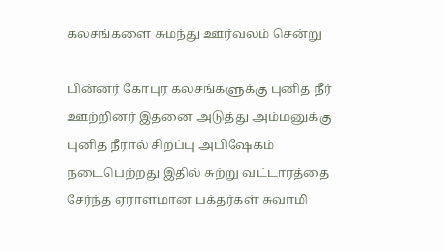கலசங்களை சுமந்து ஊர்வலம் சென்று

பின்னர் கோபுர கலசங்களுக்கு புனித நீர் ஊற்றினர் இதனை அடுத்து அம்மனுக்கு புனித நீரால் சிறப்பு அபிஷேகம் நடைபெற்றது இதில் சுற்று வட்டாரத்தை சேர்ந்த ஏராளமான பக்தர்கள் சுவாமி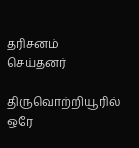தரிசனம் செய்தனர்

திருவொற்றியூரில் ஒரே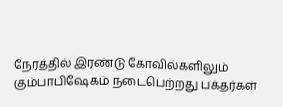நேரத்தில் இரண்டு கோவில்களிலும் கும்பாபிஷேகம் நடைபெற்றது பக்தர்கள்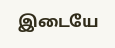இடையே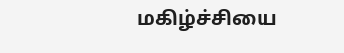மகிழ்ச்சியை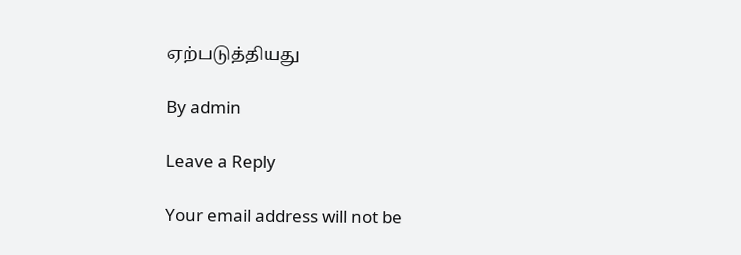ஏற்படுத்தியது

By admin

Leave a Reply

Your email address will not be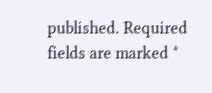published. Required fields are marked *